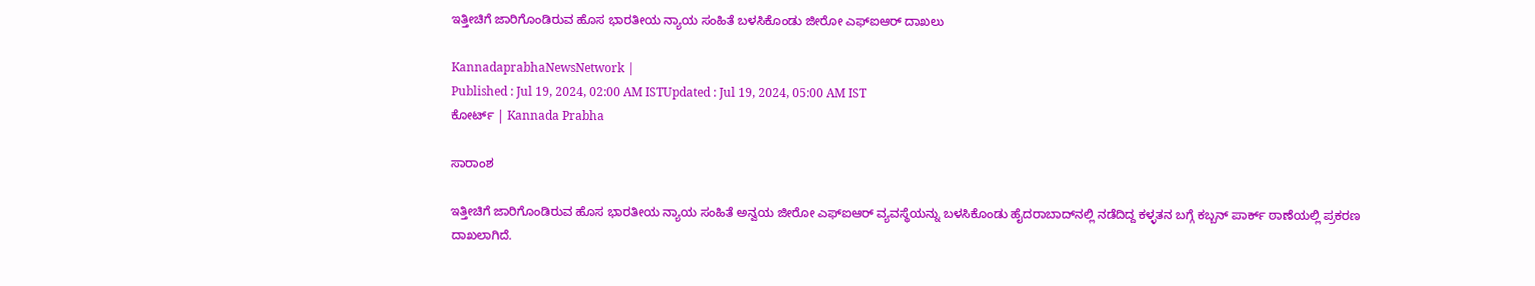ಇತ್ತೀಚಿಗೆ ಜಾರಿಗೊಂಡಿರುವ ಹೊಸ ಭಾರತೀಯ ನ್ಯಾಯ ಸಂಹಿತೆ ಬಳಸಿಕೊಂಡು ಜೀರೋ ಎಫ್‌ಐಆರ್‌ ದಾಖಲು

KannadaprabhaNewsNetwork |
Published : Jul 19, 2024, 02:00 AM ISTUpdated : Jul 19, 2024, 05:00 AM IST
ಕೋರ್ಟ್‌ | Kannada Prabha

ಸಾರಾಂಶ

ಇತ್ತೀಚಿಗೆ ಜಾರಿಗೊಂಡಿರುವ ಹೊಸ ಭಾರತೀಯ ನ್ಯಾಯ ಸಂಹಿತೆ ಅನ್ವಯ ಜೀರೋ ಎಫ್‌ಐಆರ್ ವ್ಯವಸ್ಥೆಯನ್ನು ಬಳಸಿಕೊಂಡು ಹೈದರಾಬಾದ್‌ನಲ್ಲಿ ನಡೆದಿದ್ದ ಕಳ್ಳತನ ಬಗ್ಗೆ ಕಬ್ಬನ್ ಪಾರ್ಕ್ ಠಾಣೆಯಲ್ಲಿ ಪ್ರಕರಣ ದಾಖಲಾಗಿದೆ.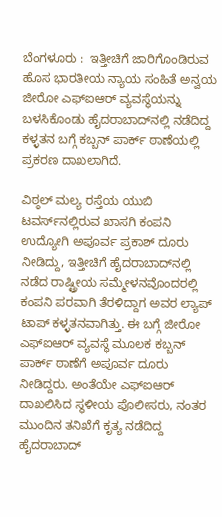ಬೆಂಗಳೂರು :  ಇತ್ತೀಚಿಗೆ ಜಾರಿಗೊಂಡಿರುವ ಹೊಸ ಭಾರತೀಯ ನ್ಯಾಯ ಸಂಹಿತೆ ಅನ್ವಯ ಜೀರೋ ಎಫ್‌ಐಆರ್ ವ್ಯವಸ್ಥೆಯನ್ನು ಬಳಸಿಕೊಂಡು ಹೈದರಾಬಾದ್‌ನಲ್ಲಿ ನಡೆದಿದ್ದ ಕಳ್ಳತನ ಬಗ್ಗೆ ಕಬ್ಬನ್ ಪಾರ್ಕ್ ಠಾಣೆಯಲ್ಲಿ ಪ್ರಕರಣ ದಾಖಲಾಗಿದೆ.

ವಿಠ್ಠಲ್ ಮಲ್ಯ ರಸ್ತೆಯ ಯುಬಿ ಟವರ್ಸ್‌ನಲ್ಲಿರುವ ಖಾಸಗಿ ಕಂಪನಿ ಉದ್ಯೋಗಿ ಅಪೂರ್ವ ಪ್ರಕಾಶ್ ದೂರು ನೀಡಿದ್ದು, ಇತ್ತೀಚಿಗೆ ಹೈದರಾಬಾದ್‌ನಲ್ಲಿ ನಡೆದ ರಾಷ್ಟ್ರೀಯ ಸಮ್ಮೇಳನವೊಂದರಲ್ಲಿ ಕಂಪನಿ ಪರವಾಗಿ ತೆರಳಿದ್ದಾಗ ಅವರ ಲ್ಯಾಪ್‌ ಟಾಪ್‌ ಕಳ್ಳತನವಾಗಿತ್ತು. ಈ ಬಗ್ಗೆ ಜೀರೋ ಎಫ್‌ಐಆರ್ ವ್ಯವಸ್ಥೆ ಮೂಲಕ ಕಬ್ಬನ್ ಪಾರ್ಕ್ ಠಾಣೆಗೆ ಅಪೂರ್ವ ದೂರು ನೀಡಿದ್ದರು. ಅಂತೆಯೇ ಎಫ್‌ಐಆರ್ ದಾಖಲಿಸಿದ ಸ್ಥಳೀಯ ಪೊಲೀಸರು, ನಂತರ ಮುಂದಿನ ತನಿಖೆಗೆ ಕೃತ್ಯ ನಡೆದಿದ್ದ ಹೈದರಾಬಾದ್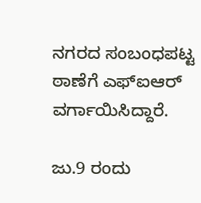ನಗರದ ಸಂಬಂಧಪಟ್ಟ ಠಾಣೆಗೆ ಎಫ್‌ಐಆರ್ ವರ್ಗಾಯಿಸಿದ್ದಾರೆ.

ಜು.9 ರಂದು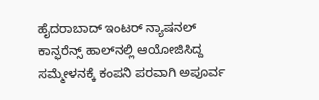ಹೈದರಾಬಾದ್ ಇಂಟರ್ ನ್ಯಾಷನಲ್ ಕಾನ್ಫರೆನ್ಸ್ ಹಾಲ್‌ನಲ್ಲಿ ಆಯೋಜಿಸಿದ್ದ ಸಮ್ಮೇಳನಕ್ಕೆ ಕಂಪನಿ ಪರವಾಗಿ ಅಪೂರ್ವ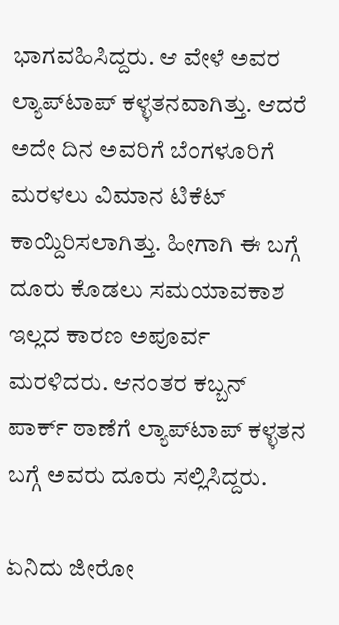ಭಾಗವಹಿಸಿದ್ದರು. ಆ ವೇಳೆ ಅವರ ಲ್ಯಾಪ್‌ಟಾಪ್ ಕಳ್ಳತನವಾಗಿತ್ತು. ಆದರೆ ಅದೇ ದಿನ ಅವರಿಗೆ ಬೆಂಗಳೂರಿಗೆ ಮರಳಲು ವಿಮಾನ ಟಿಕೆಟ್ ಕಾಯ್ದಿರಿಸಲಾಗಿತ್ತು. ಹೀಗಾಗಿ ಈ ಬಗ್ಗೆ ದೂರು ಕೊಡಲು ಸಮಯಾವಕಾಶ ಇಲ್ಲದ ಕಾರಣ ಅಪೂರ್ವ ಮರಳಿದರು. ಆನಂತರ ಕಬ್ಬನ್ ಪಾರ್ಕ್ ಠಾಣೆಗೆ ಲ್ಯಾಪ್‌ಟಾಪ್‌ ಕಳ್ಳತನ ಬಗ್ಗೆ ಅವರು ದೂರು ಸಲ್ಲಿಸಿದ್ದರು.

ಏನಿದು ಜೀರೋ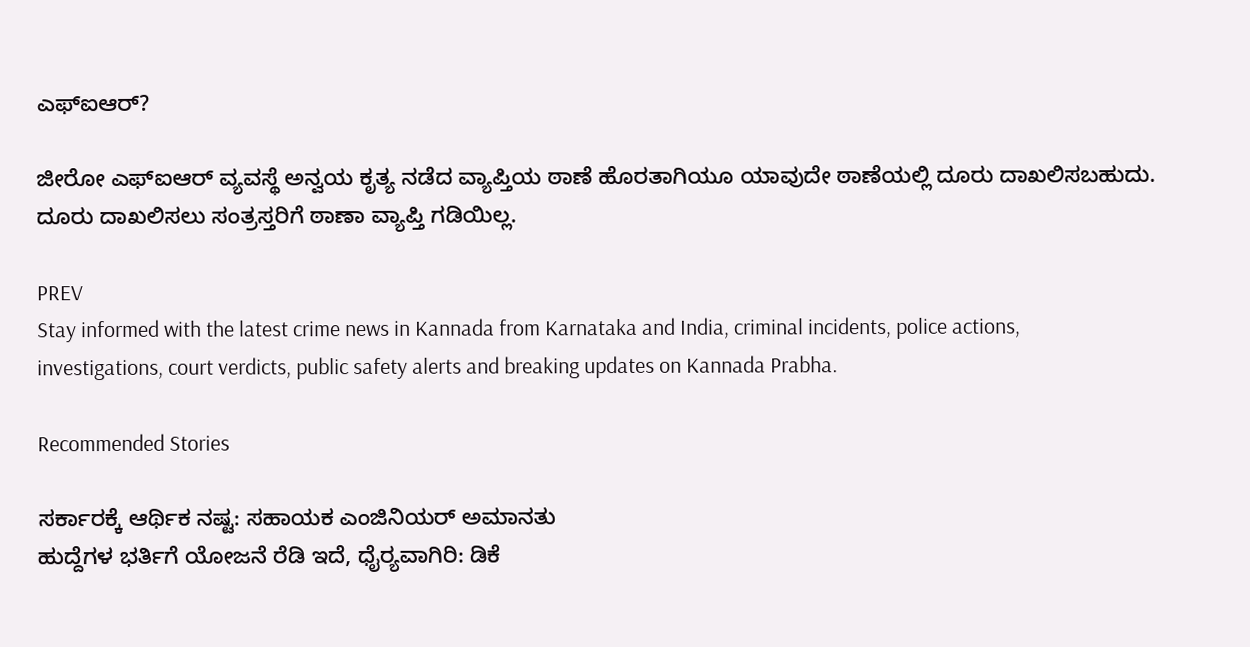ಎಫ್‌ಐಆರ್‌?

ಜೀರೋ ಎಫ್‌ಐಆರ್ ವ್ಯವಸ್ಥೆ ಅನ್ವಯ ಕೃತ್ಯ ನಡೆದ ವ್ಯಾಪ್ತಿಯ ಠಾಣೆ ಹೊರತಾಗಿಯೂ ಯಾವುದೇ ಠಾಣೆಯಲ್ಲಿ ದೂರು ದಾಖಲಿಸಬಹುದು. ದೂರು ದಾಖಲಿಸಲು ಸಂತ್ರಸ್ತರಿಗೆ ಠಾಣಾ ವ್ಯಾಪ್ತಿ ಗಡಿಯಿಲ್ಲ.

PREV
Stay informed with the latest crime news in Kannada from Karnataka and India, criminal incidents, police actions, investigations, court verdicts, public safety alerts and breaking updates on Kannada Prabha.

Recommended Stories

ಸರ್ಕಾರಕ್ಕೆ ಆರ್ಥಿಕ ನಷ್ಟ: ಸಹಾಯಕ ಎಂಜಿನಿಯರ್ ಅಮಾನತು
ಹುದ್ದೆಗಳ ಭರ್ತಿಗೆ ಯೋಜನೆ ರೆಡಿ ಇದೆ, ಧೈರ್‍ಯವಾಗಿರಿ: ಡಿಕೆ